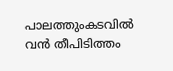പാലത്തുംകടവിൽ വൻ തീപിടിത്തം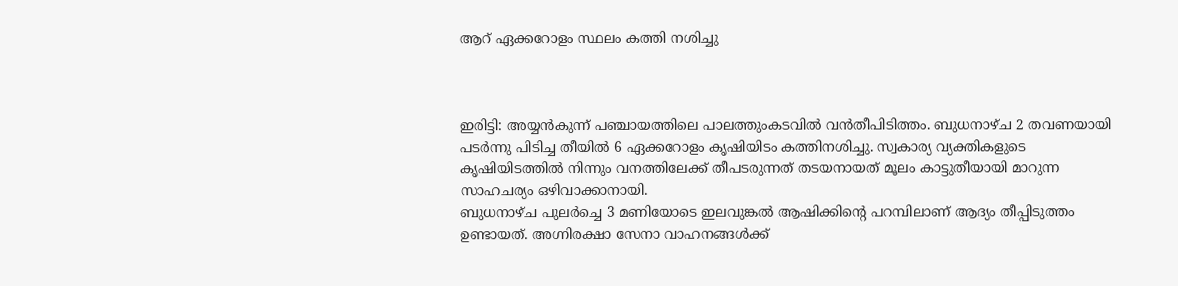ആറ് ഏക്കറോളം സ്ഥലം കത്തി നശിച്ചു



ഇരിട്ടി: അയ്യൻകുന്ന് പഞ്ചായത്തിലെ പാലത്തുംകടവിൽ വൻതീപിടിത്തം. ബുധനാഴ്ച 2 തവണയായി പടർന്നു പിടിച്ച തീയിൽ 6 ഏക്കറോളം കൃഷിയിടം കത്തിനശിച്ചു. സ്വകാര്യ വ്യക്തികളുടെ കൃഷിയിടത്തിൽ നിന്നും വനത്തിലേക്ക് തീപടരുന്നത് തടയനായത് മൂലം കാട്ടുതീയായി മാറുന്ന സാഹചര്യം ഒഴിവാക്കാനായി.
ബുധനാഴ്ച പുലർച്ചെ 3 മണിയോടെ ഇലവുങ്കൽ ആഷിക്കിൻ്റെ പറമ്പിലാണ് ആദ്യം തീപ്പിടുത്തം ഉണ്ടായത്. അഗ്നിരക്ഷാ സേനാ വാഹനങ്ങൾക്ക്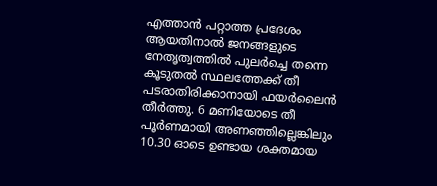എത്താൻ പറ്റാത്ത പ്രദേശം ആയതിനാൽ ജനങ്ങളുടെ നേതൃത്വത്തിൽ പുലർച്ചെ തന്നെ കൂടുതൽ സ്ഥലത്തേക്ക് തീ പടരാതിരിക്കാനായി ഫയർലൈൻ തീർത്തു. 6 മണിയോടെ തീ പൂർണമായി അണഞ്ഞില്ലെങ്കിലും 10.30 ഓടെ ഉണ്ടായ ശക്തമായ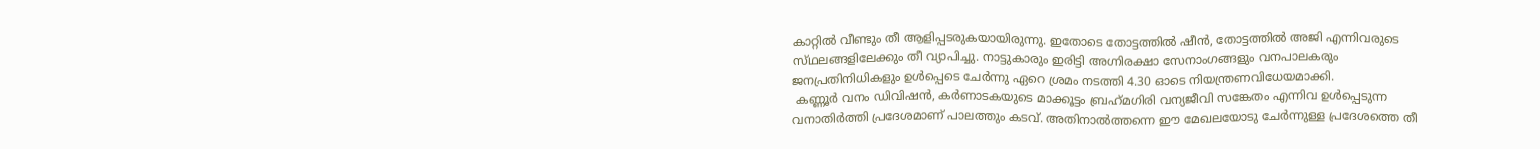കാറ്റിൽ വീണ്ടും തീ ആളിപ്പടരുകയായിരുന്നു. ഇതോടെ തോട്ടത്തിൽ ഷീൻ, തോട്ടത്തിൽ അജി എന്നിവരുടെ സ്‌ഥലങ്ങളിലേക്കും തീ വ്യാപിച്ചു. നാട്ടുകാരും ഇരിട്ടി അഗ്നിരക്ഷാ സേനാംഗങ്ങളും വനപാലകരും ജനപ്രതിനിധികളും ഉൾപ്പെടെ ചേർന്നു ഏറെ ശ്രമം നടത്തി 4.30 ഓടെ നിയന്ത്രണവിധേയമാക്കി.
 കണ്ണൂർ വനം ഡിവിഷൻ, കർണാടകയുടെ മാക്കൂട്ടം ബ്രഹ്‌മഗിരി വന്യജീവി സങ്കേതം എന്നിവ ഉൾപ്പെടുന്ന വനാതിർത്തി പ്രദേശമാണ് പാലത്തും കടവ്. അതിനാൽത്തന്നെ ഈ മേഖലയോടു ചേർന്നുള്ള പ്രദേശത്തെ തീ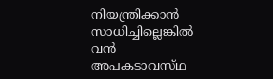നിയന്ത്രിക്കാൻ സാധിച്ചില്ലെങ്കിൽ വൻ അപകടാവസ്‌ഥ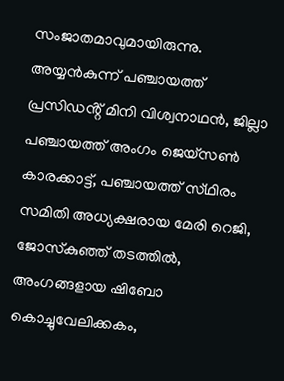സംജാതമാവുമായിരുന്നു. അയ്യൻകുന്ന് പഞ്ചായത്ത് പ്രസിഡൻ്റ് മിനി വിശ്വനാഥൻ, ജില്ലാ പഞ്ചായത്ത് അംഗം ജെയ്‌സൺ കാരക്കാട്ട്, പഞ്ചായത്ത് സ്‌ഥിരം സമിതി അധ്യക്ഷരായ മേരി റെജി, ജോസ്‌കുഞ്ഞ് തടത്തിൽ, അംഗങ്ങളായ ഷിബോ കൊച്ചുവേലിക്കകം,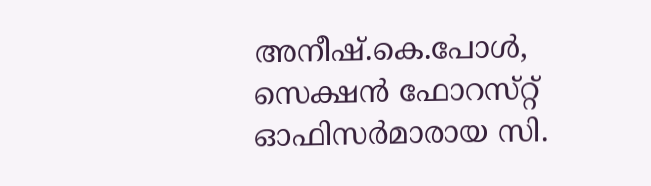അനീഷ്.കെ.പോൾ, സെക്ഷൻ ഫോറസ്‌റ്റ് ഓഫിസർമാരായ സി.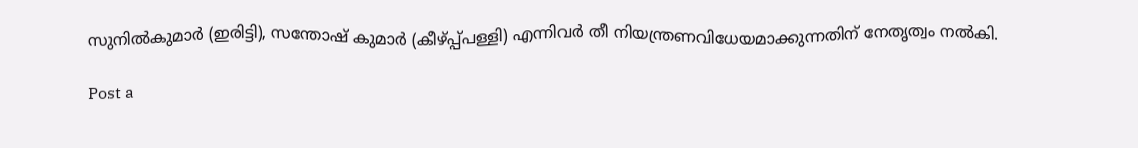സുനിൽകുമാർ (ഇരിട്ടി), സന്തോഷ് കുമാർ (കീഴ്പ്പ്പള്ളി) എന്നിവർ തീ നിയന്ത്രണവിധേയമാക്കുന്നതിന് നേതൃത്വം നൽകി.

Post a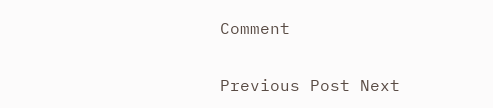Comment

Previous Post Next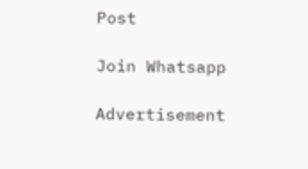Post

Join Whatsapp

Advertisement